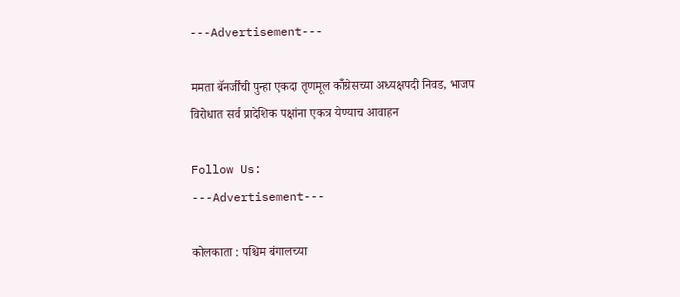---Advertisement---

ममता बॅनर्जींची पुन्हा एकदा तृणमूल कॉँग्रेसच्या अध्यक्षपदी निवड, भाजप विरोधात सर्व प्रादेशिक पक्षांना एकत्र येण्याच आवाहन

Follow Us:
---Advertisement---

कोलकाता : पश्चिम बंगालच्या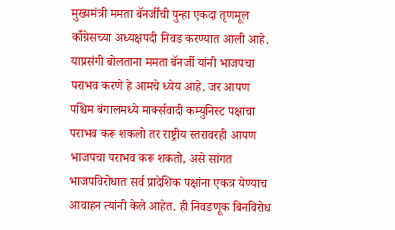मुख्यमंत्री ममता बॅनर्जींची पुन्हा एकदा तृणमूल कॉँग्रेसच्या अध्यक्षपदी निवड करण्यात आली आहे. याप्रसंगी बोलताना ममता बॅनर्जी यांनी भाजपचा पराभव करणे हे आमचे ध्येय आहे. जर आपण पश्चिम बंगालमध्ये मार्क्सवादी कम्युनिस्ट पक्षाचा पराभव करू शकलो तर राष्ट्रीय स्तरावरही आपण भाजपचा पराभव करू शकतो, असे सांगत भाजपविरोधात सर्व प्रादेशिक पक्षांना एकत्र येण्याच आवाहन त्यांनी केले आहेत. ही निवडणूक बिनविरोध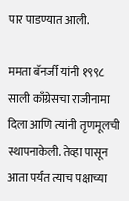पार पाडण्यात आली.

ममता बॅनर्जी यांनी १९९८ साली काँग्रेसचा राजीनामा दिला आणि त्यांनी तृणमूलची स्थापनाकेली. तेव्हा पासून आता पर्यंत त्याच पक्षाच्या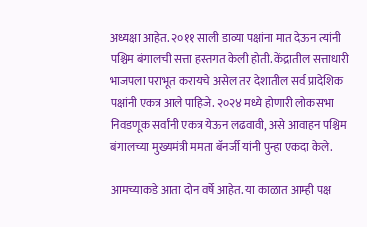अध्यक्षा आहेत. २०११ साली डाव्या पक्षांना मात देऊन त्यांनी पश्चिम बंगालची सत्ता हस्तगत केली होती. केंद्रातील सत्ताधारी भाजपला पराभूत करायचे असेल तर देशातील सर्व प्रादेशिक पक्षांनी एकत्र आले पाहिजे. २०२४ मध्ये होणारी लोकसभा निवडणूक सर्वांनी एकत्र येऊन लढवावी, असे आवाहन पश्चिम बंगालच्या मुख्यमंत्री ममता बॅनर्जी यांनी पुन्हा एकदा केले.

आमच्याकडे आता दोन वर्षे आहेत. या काळात आम्ही पक्ष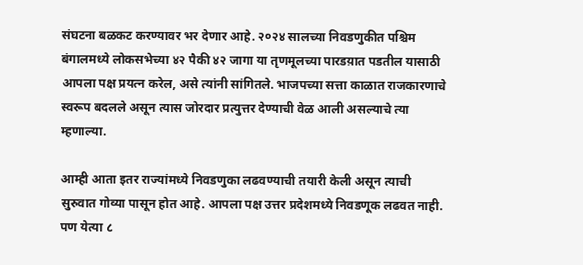संघटना बळकट करण्यावर भर देणार आहे. २०२४ सालच्या निवडणुकीत पश्चिम बंगालमध्ये लोकसभेच्या ४२ पैकी ४२ जागा या तृणमूलच्या पारडय़ात पडतील यासाठी आपला पक्ष प्रयत्न करेल, असे त्यांनी सांगितले. भाजपच्या सत्ता काळात राजकारणाचे स्वरूप बदलले असून त्यास जोरदार प्रत्युत्तर देण्याची वेळ आली असल्याचे त्या म्हणाल्या.

आम्ही आता इतर राज्यांमध्ये निवडणुका लढवण्याची तयारी केली असून त्याची सुरुवात गोव्या पासून होत आहे. आपला पक्ष उत्तर प्रदेशमध्ये निवडणूक लढवत नाही. पण येत्या ८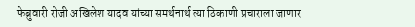फेब्रुवारी रोजी अखिलेश यादव यांच्या समर्थनार्थ त्या ठिकाणी प्रचाराला जाणार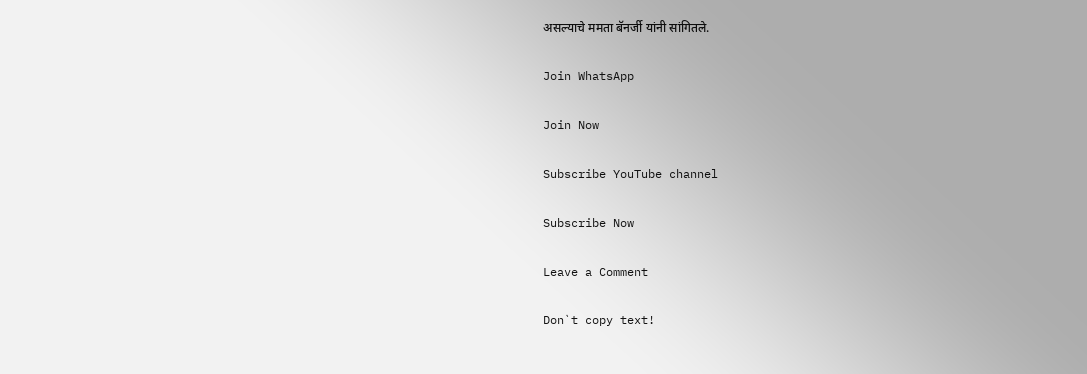असल्याचे ममता बॅनर्जी यांनी सांगितले.

Join WhatsApp

Join Now

Subscribe YouTube channel

Subscribe Now

Leave a Comment

Don`t copy text!